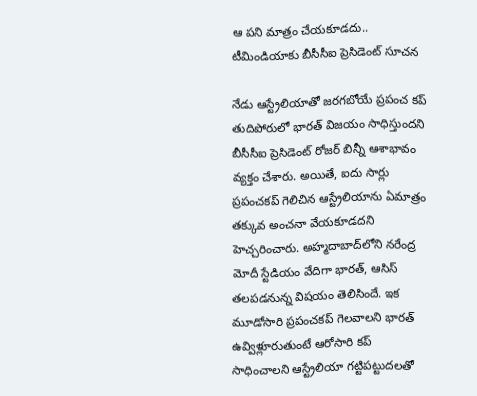ఆ పని మాత్రం చేయకూడదు.. టీమిండియాకు బీసీసీఐ ప్రెసిడెంట్ సూచన

నేడు ఆస్ట్రేలియాతో జరగబోయే ప్రపంచ కప్ తుదిపోరులో భారత్ విజయం సాధిస్తుందని బీసీసీఐ ప్రెసిడెంట్ రోజర్ బిన్నీ ఆశాభావం వ్యక్తం చేశారు. అయితే, ఐదు సార్లు ప్రపంచకప్ గెలిచిన ఆస్ట్రేలియాను ఏమాత్రం తక్కువ అంచనా వేయకూడదని హెచ్చరించారు. అహ్మదాబాద్‌లోని నరేంద్ర మోదీ స్టేడియం వేదిగా భారత్, ఆసిస్ తలపడనున్న విషయం తెలిసిందే. ఇక మూడోసారి ప్రపంచకప్ గెలవాలని భారత్ ఉవ్విళ్లూరుతుంటే ఆరోసారి కప్ సాధించాలని ఆస్ట్రేలియా గట్టిపట్టుదలతో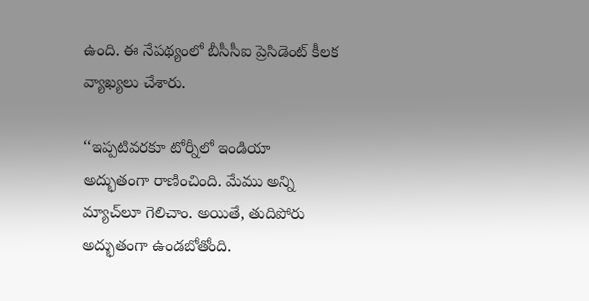ఉంది. ఈ నేపథ్యంలో బీసీసీఐ ప్రెసిడెంట్ కీలక వ్యాఖ్యలు చేశారు.

‘‘ఇప్పటివరకూ టోర్నీలో ఇండియా అద్భుతంగా రాణించింది. మేము అన్ని మ్యాచ్‌లూ గెలిచాం. అయితే, తుదిపోరు అద్భుతంగా ఉండబోతోంది.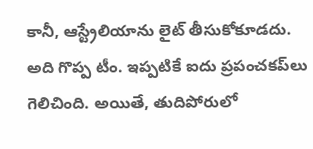కానీ, ఆస్ట్రేలియాను లైట్ తీసుకోకూడదు. అది గొప్ప టీం. ఇప్పటికే ఐదు ప్రపంచకప్‌లు గెలిచింది. అయితే, తుదిపోరులో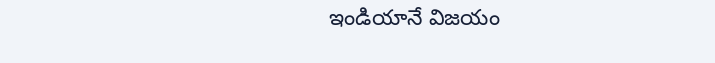ఇండియానే విజయం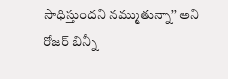సాధిస్తుందని నమ్ముతున్నా’’ అని రోజర్ బిన్నీ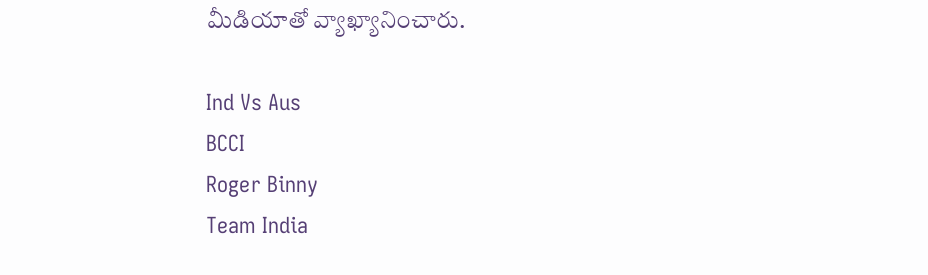మీడియాతో వ్యాఖ్యానించారు.

Ind Vs Aus
BCCI
Roger Binny
Team India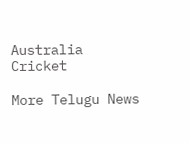Australia
Cricket

More Telugu News